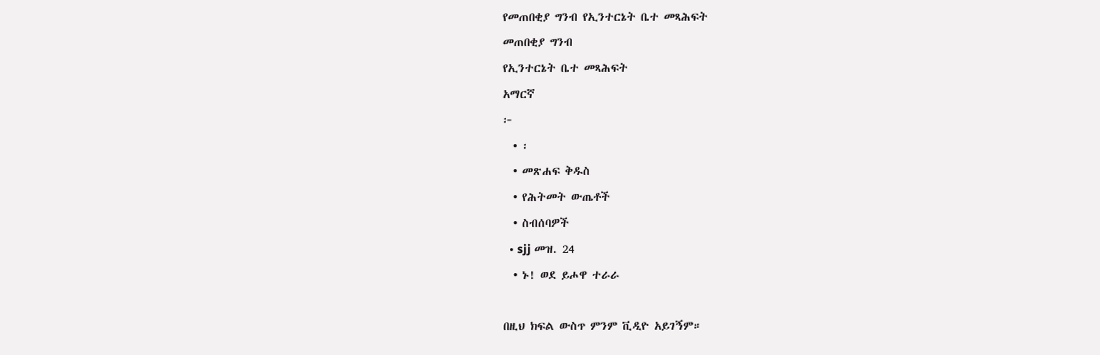የመጠበቂያ ግንብ የኢንተርኔት ቤተ መጻሕፍት
መጠበቂያ ግንብ
የኢንተርኔት ቤተ መጻሕፍት
አማርኛ
፦
  • ፡
  • መጽሐፍ ቅዱስ
  • የሕትመት ውጤቶች
  • ስብሰባዎች
  • sjj መዝ. 24
  • ኑ! ወደ ይሖዋ ተራራ

በዚህ ክፍል ውስጥ ምንም ቪዲዮ አይገኝም።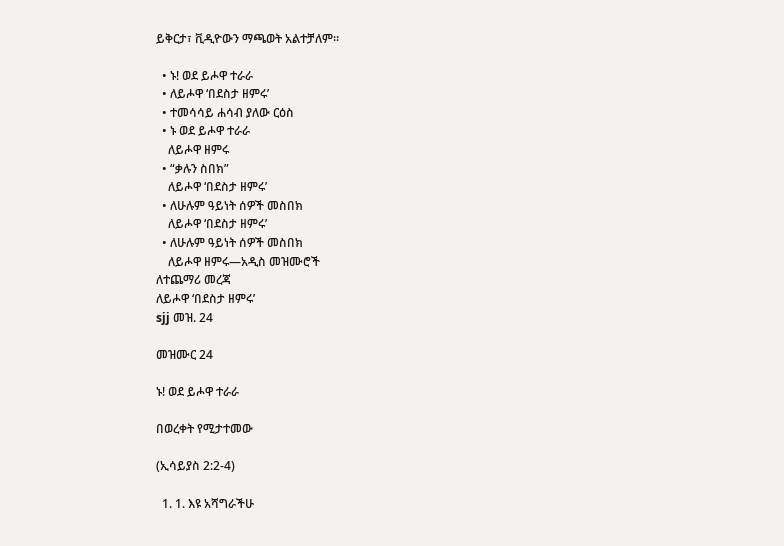ይቅርታ፣ ቪዲዮውን ማጫወት አልተቻለም።

  • ኑ! ወደ ይሖዋ ተራራ
  • ለይሖዋ ‘በደስታ ዘምሩ’
  • ተመሳሳይ ሐሳብ ያለው ርዕስ
  • ኑ ወደ ይሖዋ ተራራ
    ለይሖዋ ዘምሩ
  • “ቃሉን ስበክ”
    ለይሖዋ ‘በደስታ ዘምሩ’
  • ለሁሉም ዓይነት ሰዎች መስበክ
    ለይሖዋ ‘በደስታ ዘምሩ’
  • ለሁሉም ዓይነት ሰዎች መስበክ
    ለይሖዋ ዘምሩ—አዲስ መዝሙሮች
ለተጨማሪ መረጃ
ለይሖዋ ‘በደስታ ዘምሩ’
sjj መዝ. 24

መዝሙር 24

ኑ! ወደ ይሖዋ ተራራ

በወረቀት የሚታተመው

(ኢሳይያስ 2:2-4)

  1. 1. እዩ አሻግራችሁ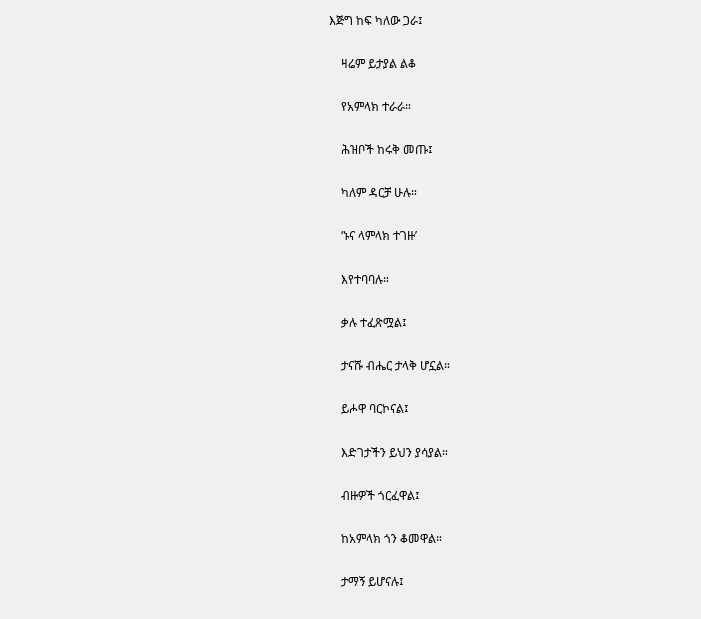እጅግ ከፍ ካለው ጋራ፤

    ዛሬም ይታያል ልቆ

    የአምላክ ተራራ።

    ሕዝቦች ከሩቅ መጡ፤

    ካለም ዳርቻ ሁሉ።

    ‘ኑና ላምላክ ተገዙ’

    እየተባባሉ።

    ቃሉ ተፈጽሟል፤

    ታናሹ ብሔር ታላቅ ሆኗል።

    ይሖዋ ባርኮናል፤

    እድገታችን ይህን ያሳያል።

    ብዙዎች ጎርፈዋል፤

    ከአምላክ ጎን ቆመዋል።

    ታማኝ ይሆናሉ፤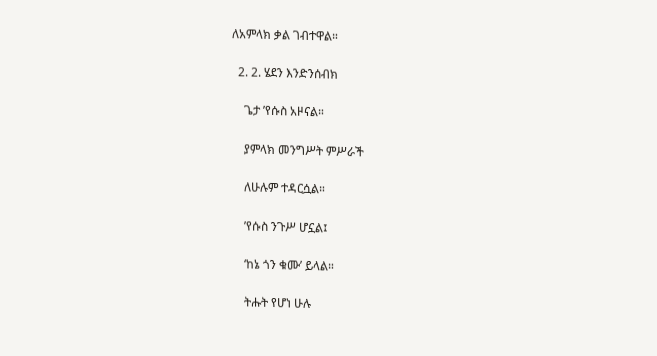ለአምላክ ቃል ገብተዋል።

  2. 2. ሄደን እንድንሰብክ

    ጌታ ’የሱስ አዞናል።

    ያምላክ መንግሥት ምሥራች

    ለሁሉም ተዳርሷል።

    ’የሱስ ንጉሥ ሆኗል፤

    ‘ከኔ ጎን ቁሙ’ ይላል።

    ትሑት የሆነ ሁሉ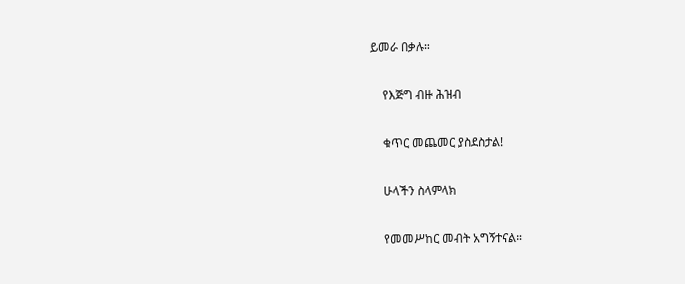ይመራ በቃሉ።

    የእጅግ ብዙ ሕዝብ

    ቁጥር መጨመር ያስደስታል!

    ሁላችን ስላምላክ

    የመመሥከር መብት አግኝተናል።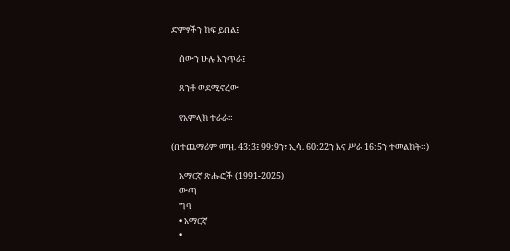ድምፃችን ከፍ ይበል፤

    ሰውን ሁሉ እንጥራ፤

    ጸንቶ ወደሚኖረው

    የአምላክ ተራራ።

(በተጨማሪም መዝ. 43:3፤ 99:9ን፣ ኢሳ. 60:22ን እና ሥራ 16:5ን ተመልከት።)

    አማርኛ ጽሑፎች (1991-2025)
    ውጣ
    ግባ
    • አማርኛ
    •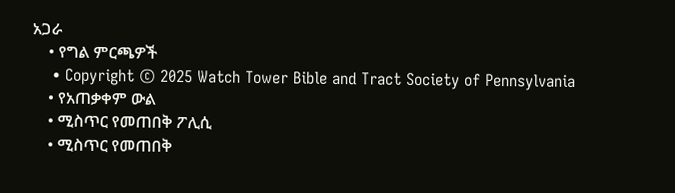አጋራ
    • የግል ምርጫዎች
    • Copyright © 2025 Watch Tower Bible and Tract Society of Pennsylvania
    • የአጠቃቀም ውል
    • ሚስጥር የመጠበቅ ፖሊሲ
    • ሚስጥር የመጠበቅ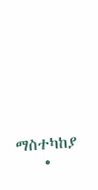ማስተካከያ
    •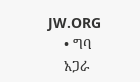JW.ORG
    • ግባ
    አጋራ